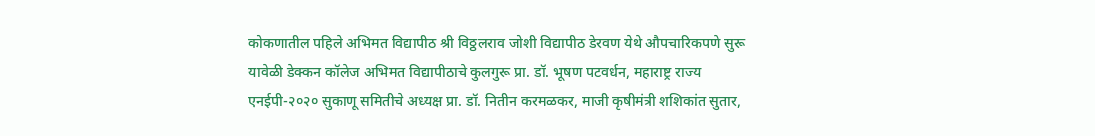कोकणातील पहिले अभिमत विद्यापीठ श्री विठ्ठलराव जोशी विद्यापीठ डेरवण येथे औपचारिकपणे सुरू
यावेळी डेक्कन कॉलेज अभिमत विद्यापीठाचे कुलगुरू प्रा. डॉ. भूषण पटवर्धन, महाराष्ट्र राज्य एनईपी-२०२० सुकाणू समितीचे अध्यक्ष प्रा. डॉ. नितीन करमळकर, माजी कृषीमंत्री शशिकांत सुतार,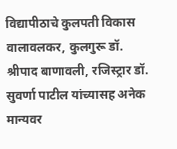विद्यापीठाचे कुलपती विकास वालावलकर, कुलगुरू डॉ. श्रीपाद बाणावली, रजिस्ट्रार डॉ. सुवर्णा पाटील यांच्यासह अनेक मान्यवर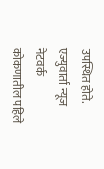उपस्थित होते.
एज्युवार्ता न्यूज नेटवर्क
कोकणातील पहिले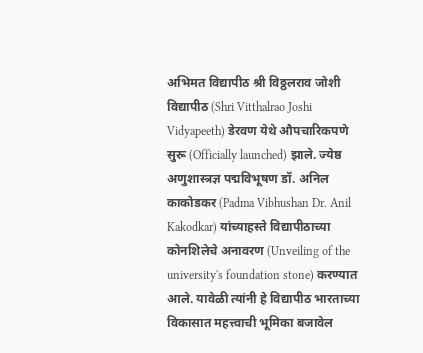अभिमत विद्यापीठ श्री विठ्ठलराव जोशी विद्यापीठ (Shri Vitthalrao Joshi Vidyapeeth) डेरवण येथे औपचारिकपणे सुरू (Officially launched) झाले. ज्येष्ठ अणुशास्त्रज्ञ पद्मविभूषण डॉ. अनिल काकोडकर (Padma Vibhushan Dr. Anil Kakodkar) यांच्याहस्ते विद्यापीठाच्या कोनशिलेचे अनावरण (Unveiling of the university's foundation stone) करण्यात आले. यावेळी त्यांनी हे विद्यापीठ भारताच्या विकासात महत्त्वाची भूमिका बजावेल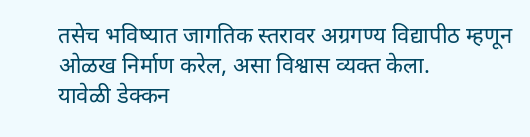तसेच भविष्यात जागतिक स्तरावर अग्रगण्य विद्यापीठ म्हणून ओळख निर्माण करेल, असा विश्वास व्यक्त केला.
यावेळी डेक्कन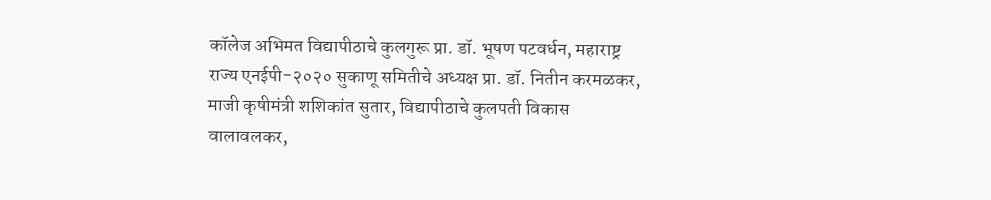कॉलेज अभिमत विद्यापीठाचे कुलगुरू प्रा. डॉ. भूषण पटवर्धन, महाराष्ट्र राज्य एनईपी-२०२० सुकाणू समितीचे अध्यक्ष प्रा. डॉ. नितीन करमळकर, माजी कृषीमंत्री शशिकांत सुतार, विद्यापीठाचे कुलपती विकास वालावलकर,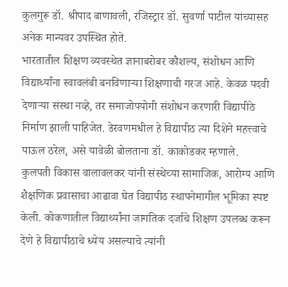कुलगुरू डॉ. श्रीपाद बाणावली, रजिस्ट्रार डॉ. सुवर्णा पाटील यांच्यासह अनेक मान्यवर उपस्थित होते.
भारतातील शिक्षण व्यवस्थेत ज्ञानाबरोबर कौशल्य, संशोधन आणि विद्यार्थ्यांना स्वावलंबी बनविणाऱ्या शिक्षणाची गरज आहे. केवळ पदवी देणाऱ्या संस्था नव्हे, तर समाजोपयोगी संशोधन करणारी विद्यापीठे निर्माण झाली पाहिजेत. डेरवणमधील हे विद्यापीठ त्या दिशेने महत्त्वाचे पाऊल ठरेल, असे यावेळी बोलताना डॉ. काकोडकर म्हणाले.
कुलपती विकास वालावलकर यांनी संस्थेच्या सामाजिक, आरोग्य आणि शैक्षणिक प्रवासाचा आढावा घेत विद्यापीठ स्थापनेमागील भूमिका स्पष्ट केली. कोकणातील विद्यार्थ्यांना जागतिक दर्जाचे शिक्षण उपलब्ध करून देणे हे विद्यापीठाचे ध्येय असल्याचे त्यांनी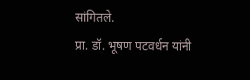सांगितले.
प्रा. डॉ. भूषण पटवर्धन यांनी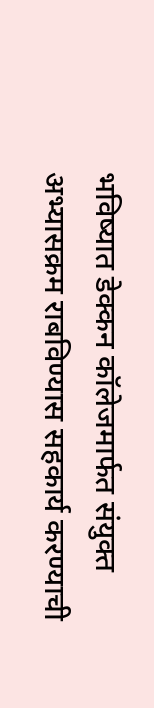भविष्यात डेक्कन कॉलेजमार्फत संयुक्त अभ्यासक्रम राबविण्यास सहकार्य करण्याची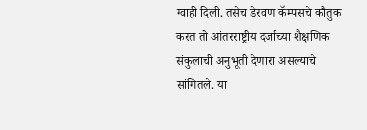ग्वाही दिली. तसेच डेरवण कॅम्पसचे कौतुक करत तो आंतरराष्ट्रीय दर्जाच्या शैक्षणिक संकुलाची अनुभूती देणारा असल्याचे सांगितले. या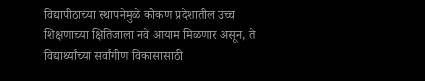विद्यापीठाच्या स्थापनेमुळे कोकण प्रदेशातील उच्च शिक्षणाच्या क्षितिजाला नवे आयाम मिळणार असून, ते विद्यार्थ्यांच्या सर्वांगीण विकासासाठी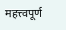महत्त्वपूर्ण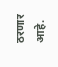ठरणार आहे.